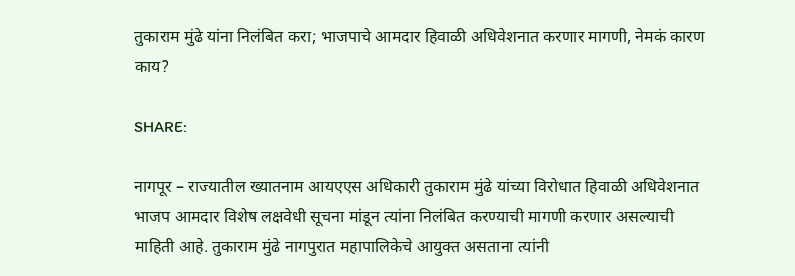तुकाराम मुंढे यांना निलंबित करा; भाजपाचे आमदार हिवाळी अधिवेशनात करणार मागणी, नेमकं कारण काय?

SHARE:

नागपूर – राज्यातील ख्यातनाम आयएएस अधिकारी तुकाराम मुंढे यांच्या विरोधात हिवाळी अधिवेशनात भाजप आमदार विशेष लक्षवेधी सूचना मांडून त्यांना निलंबित करण्याची मागणी करणार असल्याची माहिती आहे. तुकाराम मुंढे नागपुरात महापालिकेचे आयुक्त असताना त्यांनी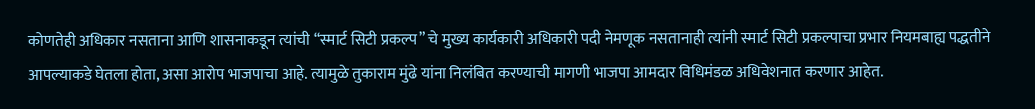कोणतेही अधिकार नसताना आणि शासनाकडून त्यांची “स्मार्ट सिटी प्रकल्प” चे मुख्य कार्यकारी अधिकारी पदी नेमणूक नसतानाही त्यांनी स्मार्ट सिटी प्रकल्पाचा प्रभार नियमबाह्य पद्धतीने आपल्याकडे घेतला होता, असा आरोप भाजपाचा आहे. त्यामुळे तुकाराम मुंढे यांना निलंबित करण्याची मागणी भाजपा आमदार विधिमंडळ अधिवेशनात करणार आहेत.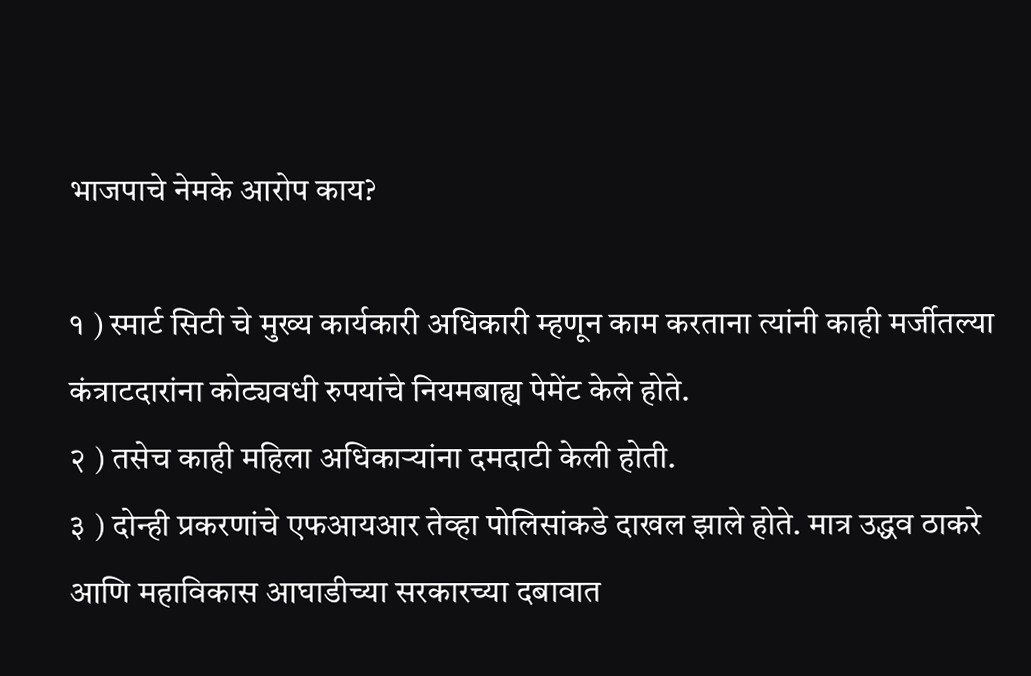भाजपाचे नेमके आरोप काय?

१ ) स्मार्ट सिटी चे मुख्य कार्यकारी अधिकारी म्हणून काम करताना त्यांनी काही मर्जीतल्या कंत्राटदारांना कोट्यवधी रुपयांचे नियमबाह्य पेमेंट केले होते.
२ ) तसेच काही महिला अधिकाऱ्यांना दमदाटी केली होती.
३ ) दोन्ही प्रकरणांचे एफआयआर तेव्हा पोलिसांकडे दाखल झाले होते. मात्र उद्धव ठाकरे आणि महाविकास आघाडीच्या सरकारच्या दबावात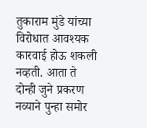तुकाराम मुंडे यांच्या विरोधात आवश्यक कारवाई होऊ शकली नव्हती. आता ते दोन्ही जुने प्रकरण नव्याने पुन्हा समोर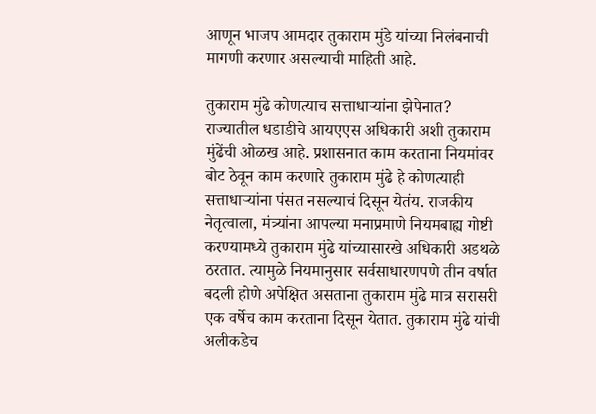आणून भाजप आमदार तुकाराम मुंडे यांच्या निलंबनाची मागणी करणार असल्याची माहिती आहे.

तुकाराम मुंढे कोणत्याच सत्ताधाऱ्यांना झेपेनात?
राज्यातील धडाडीचे आयएएस अधिकारी अशी तुकाराम मुंढेंची ओळख आहे. प्रशासनात काम करताना नियमांवर बोट ठेवून काम करणारे तुकाराम मुंढे हे कोणत्याही सत्ताधाऱ्यांना पंसत नसल्याचं दिसून येतंय. राजकीय नेतृत्वाला, मंत्र्यांना आपल्या मनाप्रमाणे नियमबाह्य गोष्टी करण्यामध्ये तुकाराम मुंढे यांच्यासारखे अधिकारी अडथळे ठरतात. त्यामुळे नियमानुसार सर्वसाधारणपणे तीन वर्षात बदली होणे अपेक्षित असताना तुकाराम मुंढे मात्र सरासरी एक वर्षेच काम करताना दिसून येतात. तुकाराम मुंढे यांची अलीकडेच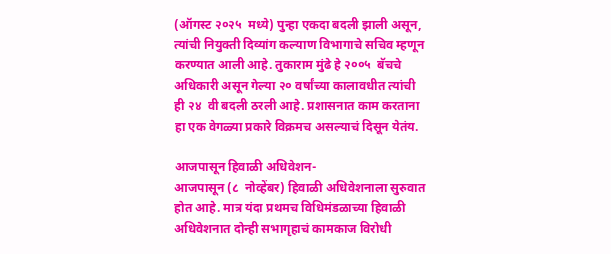(ऑगस्ट २०२५  मध्ये) पुन्हा एकदा बदली झाली असून, त्यांची नियुक्ती दिव्यांग कल्याण विभागाचे सचिव म्हणून करण्यात आली आहे. तुकाराम मुंढे हे २००५  बॅचचे अधिकारी असून गेल्या २० वर्षांच्या कालावधीत त्यांची ही २४  वी बदली ठरली आहे. प्रशासनात काम करताना हा एक वेगळ्या प्रकारे विक्रमच असल्याचं दिसून येतंय.

आजपासून हिवाळी अधिवेशन-
आजपासून (८  नोव्हेंबर) हिवाळी अधिवेशनाला सुरुवात होत आहे. मात्र यंदा प्रथमच विधिमंडळाच्या हिवाळी अधिवेशनात दोन्ही सभागृहाचं कामकाज विरोधी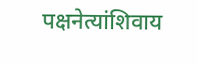पक्षनेत्यांशिवाय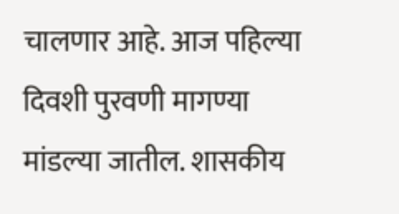चालणार आहे. आज पहिल्या दिवशी पुरवणी मागण्या मांडल्या जातील. शासकीय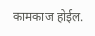कामकाज होईल.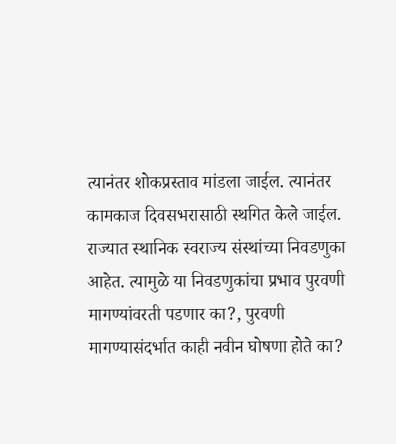त्यानंतर शोकप्रस्ताव मांडला जाईल. त्यानंतर कामकाज दिवसभरासाठी स्थगित केले जाईल. राज्यात स्थानिक स्वराज्य संस्थांच्या निवडणुका आहेत. त्यामुळे या निवडणुकांचा प्रभाव पुरवणी मागण्यांवरती पडणार का?, पुरवणी मागण्यासंदर्भात काही नवीन घोषणा होते का?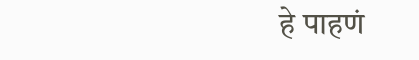हे पाहणं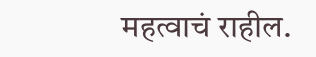महत्वाचं राहील.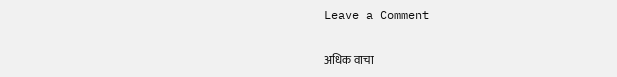Leave a Comment

अधिक वाचा